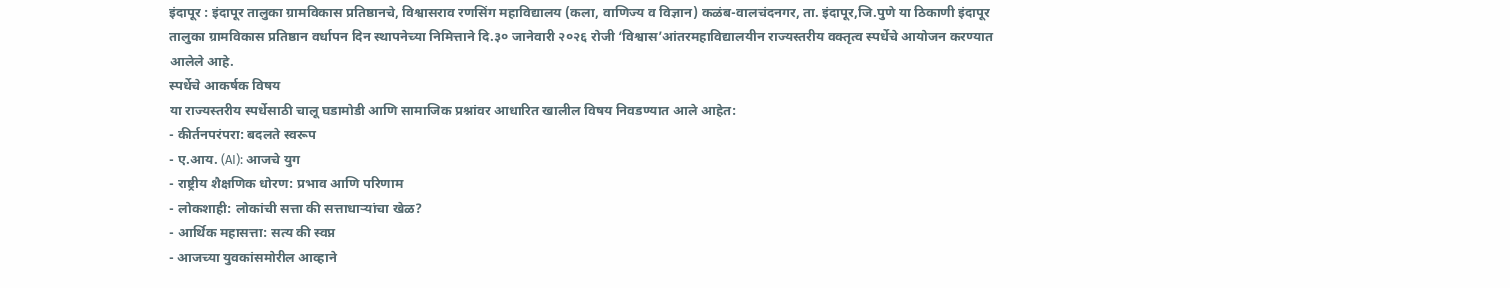इंदापूर : इंदापूर तालुका ग्रामविकास प्रतिष्ठानचे, विश्वासराव रणसिंग महाविद्यालय (कला, वाणिज्य व विज्ञान) कळंब-वालचंदनगर, ता. इंदापूर,जि.पुणे या ठिकाणी इंदापूर तालुका ग्रामविकास प्रतिष्ठान वर्धापन दिन स्थापनेच्या निमित्ताने दि.३० जानेवारी २०२६ रोजी ‘विश्वास’आंतरमहाविद्यालयीन राज्यस्तरीय वक्तृत्व स्पर्धेचे आयोजन करण्यात आलेले आहे.
स्पर्धेचे आकर्षक विषय
या राज्यस्तरीय स्पर्धेसाठी चालू घडामोडी आणि सामाजिक प्रश्नांवर आधारित खालील विषय निवडण्यात आले आहेत:
- कीर्तनपरंपरा: बदलते स्वरूप
- ए.आय. (AI): आजचे युग
- राष्ट्रीय शैक्षणिक धोरण: प्रभाव आणि परिणाम
- लोकशाही: लोकांची सत्ता की सत्ताधाऱ्यांचा खेळ?
- आर्थिक महासत्ता: सत्य की स्वप्न
- आजच्या युवकांसमोरील आव्हाने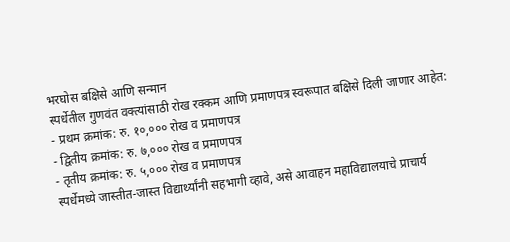भरघोस बक्षिसे आणि सन्मान
स्पर्धेतील गुणवंत वक्त्यांसाठी रोख रक्कम आणि प्रमाणपत्र स्वरूपात बक्षिसे दिली जाणार आहेत:
- प्रथम क्रमांक: रु. १०,००० रोख व प्रमाणपत्र
- द्वितीय क्रमांक: रु. ७,००० रोख व प्रमाणपत्र
- तृतीय क्रमांक: रु. ५,००० रोख व प्रमाणपत्र
स्पर्धेमध्ये जास्तीत-जास्त विद्यार्थ्यांनी सहभागी व्हावे, असे आवाहन महाविद्यालयाचे प्राचार्य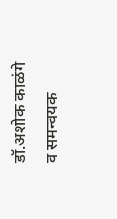डॉ.अशोक काळंगे व समन्वयक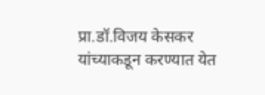प्रा.डॉ.विजय केसकर यांच्याकडून करण्यात येत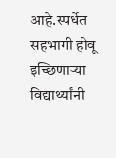आहे.स्पर्धेत सहभागी होवू इच्छिणाऱ्या विद्यार्थ्यांनी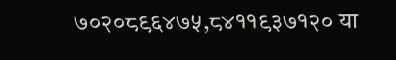७०२०८९६४७५,८४११९३७१२० या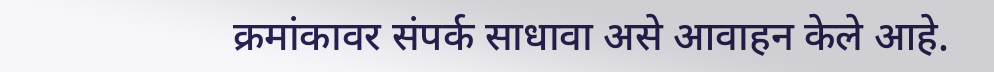क्रमांकावर संपर्क साधावा असे आवाहन केले आहे.